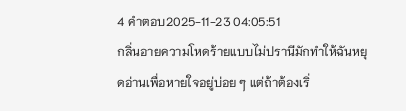4 คำตอบ2025-11-23 04:05:51
กลิ่นอายความโหดร้ายแบบไม่ปรานีมักทำให้ฉันหยุดอ่านเพื่อหายใจอยู่บ่อย ๆ แต่ถ้าต้องเริ่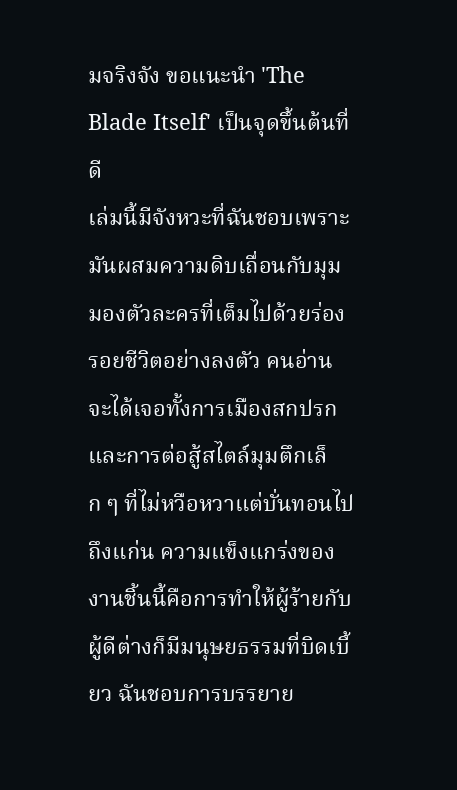มจริงจัง ขอแนะนำ 'The Blade Itself' เป็นจุดขึ้นต้นที่ดี
เล่มนี้มีจังหวะที่ฉันชอบเพราะมันผสมความดิบเถื่อนกับมุมมองตัวละครที่เต็มไปด้วยร่องรอยชีวิตอย่างลงตัว คนอ่านจะได้เจอทั้งการเมืองสกปรกและการต่อสู้สไตล์มุมตึกเล็ก ๆ ที่ไม่หวือหวาแต่บั่นทอนไปถึงแก่น ความแข็งแกร่งของงานชิ้นนี้คือการทำให้ผู้ร้ายกับผู้ดีต่างก็มีมนุษยธรรมที่บิดเบี้ยว ฉันชอบการบรรยาย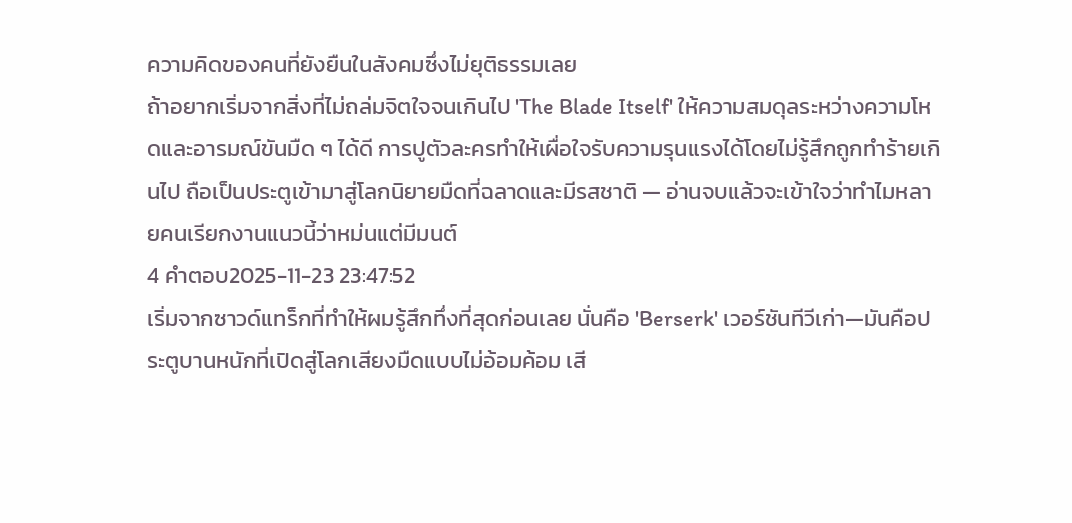ความคิดของคนที่ยังยืนในสังคมซึ่งไม่ยุติธรรมเลย
ถ้าอยากเริ่มจากสิ่งที่ไม่ถล่มจิตใจจนเกินไป 'The Blade Itself' ให้ความสมดุลระหว่างความโหดและอารมณ์ขันมืด ๆ ได้ดี การปูตัวละครทำให้เผื่อใจรับความรุนแรงได้โดยไม่รู้สึกถูกทำร้ายเกินไป ถือเป็นประตูเข้ามาสู่โลกนิยายมืดที่ฉลาดและมีรสชาติ — อ่านจบแล้วจะเข้าใจว่าทำไมหลายคนเรียกงานแนวนี้ว่าหม่นแต่มีมนต์
4 คำตอบ2025-11-23 23:47:52
เริ่มจากซาวด์แทร็กที่ทำให้ผมรู้สึกทึ่งที่สุดก่อนเลย นั่นคือ 'Berserk' เวอร์ชันทีวีเก่า—มันคือประตูบานหนักที่เปิดสู่โลกเสียงมืดแบบไม่อ้อมค้อม เสี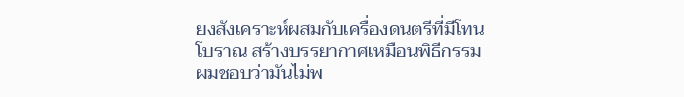ยงสังเคราะห์ผสมกับเครื่องดนตรีที่มีโทนโบราณ สร้างบรรยากาศเหมือนพิธีกรรม ผมชอบว่ามันไม่พ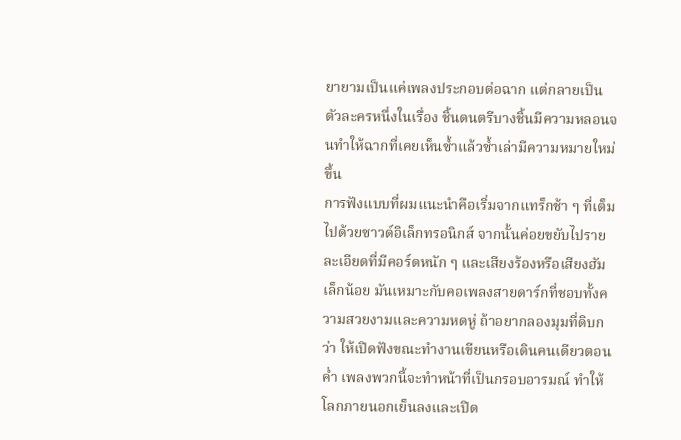ยายามเป็นแค่เพลงประกอบต่อฉาก แต่กลายเป็นตัวละครหนึ่งในเรื่อง ชิ้นดนตรีบางชิ้นมีความหลอนจนทำให้ฉากที่เคยเห็นซ้ำแล้วซ้ำเล่ามีความหมายใหม่ขึ้น
การฟังแบบที่ผมแนะนำคือเริ่มจากแทร็กช้า ๆ ที่เต็มไปด้วยซาวด์อิเล็กทรอนิกส์ จากนั้นค่อยขยับไปรายละเอียดที่มีคอร์ดหนัก ๆ และเสียงร้องหรือเสียงฮัมเล็กน้อย มันเหมาะกับคอเพลงสายดาร์กที่ชอบทั้งความสวยงามและความหดหู่ ถ้าอยากลองมุมที่ดิบกว่า ให้เปิดฟังขณะทำงานเขียนหรือเดินคนเดียวตอนค่ำ เพลงพวกนี้จะทำหน้าที่เป็นกรอบอารมณ์ ทำให้โลกภายนอกเย็นลงและเปิด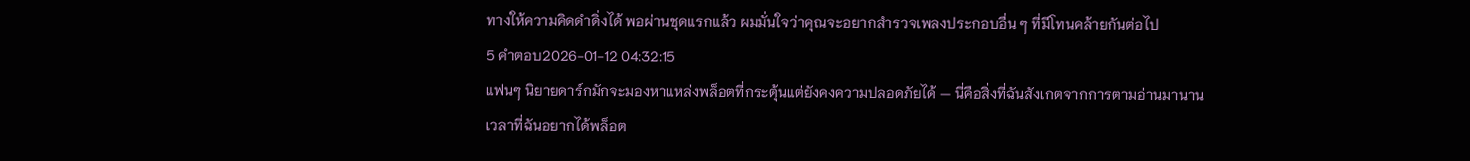ทางให้ความคิดดำดิ่งได้ พอผ่านชุดแรกแล้ว ผมมั่นใจว่าคุณจะอยากสำรวจเพลงประกอบอื่น ๆ ที่มีโทนคล้ายกันต่อไป
5 คำตอบ2026-01-12 04:32:15
แฟนๆ นิยายดาร์กมักจะมองหาแหล่งพล็อตที่กระตุ้นแต่ยังคงความปลอดภัยได้ — นี่คือสิ่งที่ฉันสังเกตจากการตามอ่านมานาน
เวลาที่ฉันอยากได้พล็อต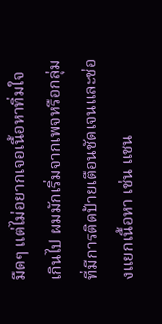มืดๆ แต่ไม่อยากเจอเนื้อหาทิ่มใจเกินไป ผมมักเริ่มจากเพจหรือกลุ่มที่มีการติดป้ายเตือนชัดเจนและช่องแยกเนื้อหา เช่น แชน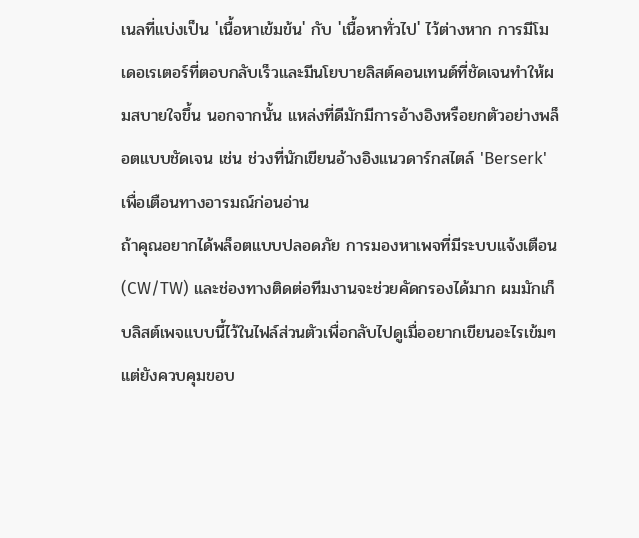เนลที่แบ่งเป็น 'เนื้อหาเข้มข้น' กับ 'เนื้อหาทั่วไป' ไว้ต่างหาก การมีโมเดอเรเตอร์ที่ตอบกลับเร็วและมีนโยบายลิสต์คอนเทนต์ที่ชัดเจนทำให้ผมสบายใจขึ้น นอกจากนั้น แหล่งที่ดีมักมีการอ้างอิงหรือยกตัวอย่างพล็อตแบบชัดเจน เช่น ช่วงที่นักเขียนอ้างอิงแนวดาร์กสไตล์ 'Berserk' เพื่อเตือนทางอารมณ์ก่อนอ่าน
ถ้าคุณอยากได้พล็อตแบบปลอดภัย การมองหาเพจที่มีระบบแจ้งเตือน (CW/TW) และช่องทางติดต่อทีมงานจะช่วยคัดกรองได้มาก ผมมักเก็บลิสต์เพจแบบนี้ไว้ในไฟล์ส่วนตัวเพื่อกลับไปดูเมื่ออยากเขียนอะไรเข้มๆ แต่ยังควบคุมขอบ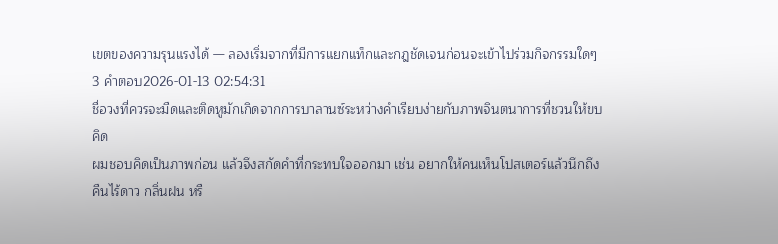เขตของความรุนแรงได้ — ลองเริ่มจากที่มีการแยกแท็กและกฎชัดเจนก่อนจะเข้าไปร่วมกิจกรรมใดๆ
3 คำตอบ2026-01-13 02:54:31
ชื่อวงที่ควรจะมืดและติดหูมักเกิดจากการบาลานซ์ระหว่างคำเรียบง่ายกับภาพจินตนาการที่ชวนให้ขบคิด
ผมชอบคิดเป็นภาพก่อน แล้วจึงสกัดคำที่กระทบใจออกมา เช่น อยากให้คนเห็นโปสเตอร์แล้วนึกถึงคืนไร้ดาว กลิ่นฝน หรื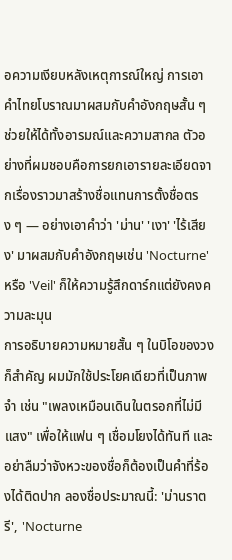อความเงียบหลังเหตุการณ์ใหญ่ การเอาคำไทยโบราณมาผสมกับคำอังกฤษสั้น ๆ ช่วยให้ได้ทั้งอารมณ์และความสากล ตัวอย่างที่ผมชอบคือการยกเอารายละเอียดจากเรื่องราวมาสร้างชื่อแทนการตั้งชื่อตรง ๆ — อย่างเอาคำว่า 'ม่าน' 'เงา' 'ไร้เสียง' มาผสมกับคำอังกฤษเช่น 'Nocturne' หรือ 'Veil' ก็ให้ความรู้สึกดาร์กแต่ยังคงความละมุน
การอธิบายความหมายสั้น ๆ ในบิโอของวงก็สำคัญ ผมมักใช้ประโยคเดียวที่เป็นภาพจำ เช่น "เพลงเหมือนเดินในตรอกที่ไม่มีแสง" เพื่อให้แฟน ๆ เชื่อมโยงได้ทันที และอย่าลืมว่าจังหวะของชื่อก็ต้องเป็นคำที่ร้องได้ติดปาก ลองชื่อประมาณนี้: 'ม่านราตรี', 'Nocturne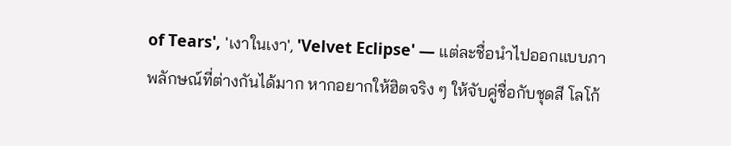of Tears', 'เงาในเงา', 'Velvet Eclipse' — แต่ละชื่อนำไปออกแบบภาพลักษณ์ที่ต่างกันได้มาก หากอยากให้ฮิตจริง ๆ ให้จับคู่ชื่อกับชุดสี โลโก้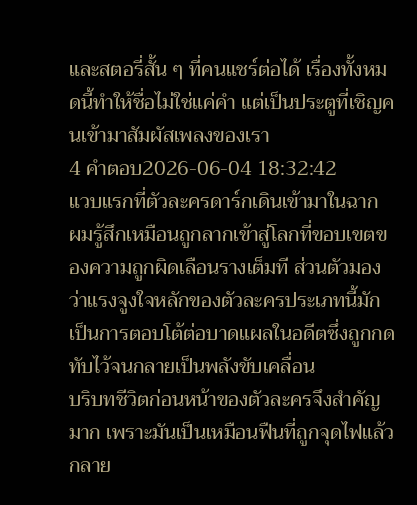และสตอรี่สั้น ๆ ที่คนแชร์ต่อได้ เรื่องทั้งหมดนี้ทำให้ชื่อไม่ใช่แค่คำ แต่เป็นประตูที่เชิญคนเข้ามาสัมผัสเพลงของเรา
4 คำตอบ2026-06-04 18:32:42
แวบแรกที่ตัวละครดาร์กเดินเข้ามาในฉาก ผมรู้สึกเหมือนถูกลากเข้าสู่โลกที่ขอบเขตของความถูกผิดเลือนรางเต็มที ส่วนตัวมองว่าแรงจูงใจหลักของตัวละครประเภทนี้มักเป็นการตอบโต้ต่อบาดแผลในอดีตซึ่งถูกกดทับไว้จนกลายเป็นพลังขับเคลื่อน
บริบทชีวิตก่อนหน้าของตัวละครจึงสำคัญมาก เพราะมันเป็นเหมือนฟืนที่ถูกจุดไฟแล้วกลาย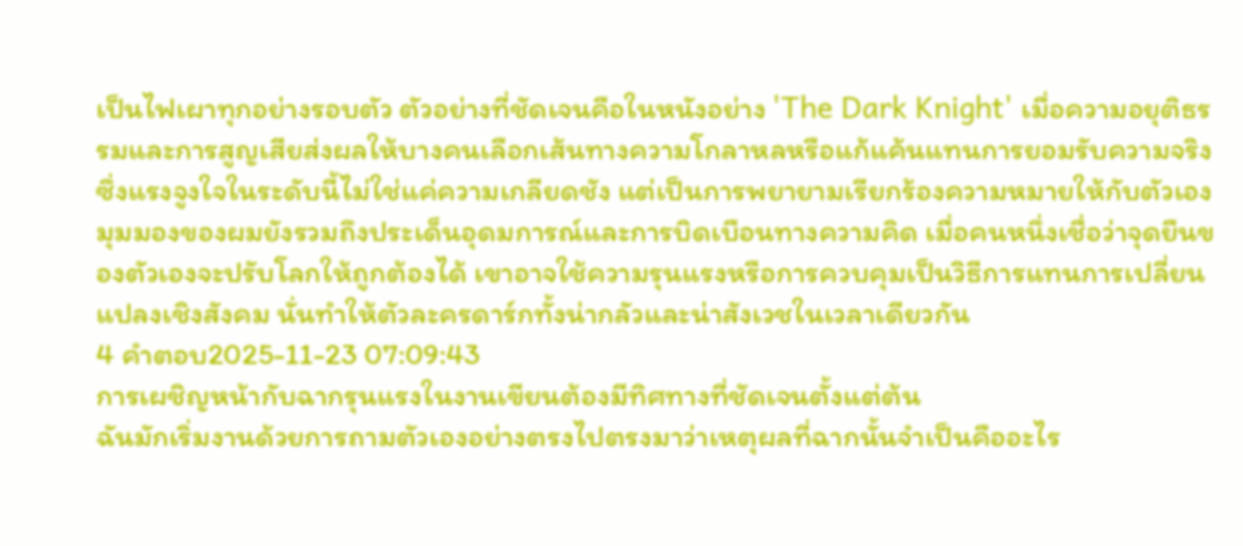เป็นไฟเผาทุกอย่างรอบตัว ตัวอย่างที่ชัดเจนคือในหนังอย่าง 'The Dark Knight' เมื่อความอยุติธรรมและการสูญเสียส่งผลให้บางคนเลือกเส้นทางความโกลาหลหรือแก้แค้นแทนการยอมรับความจริง ซึ่งแรงจูงใจในระดับนี้ไม่ใช่แค่ความเกลียดชัง แต่เป็นการพยายามเรียกร้องความหมายให้กับตัวเอง
มุมมองของผมยังรวมถึงประเด็นอุดมการณ์และการบิดเบือนทางความคิด เมื่อคนหนึ่งเชื่อว่าจุดยืนของตัวเองจะปรับโลกให้ถูกต้องได้ เขาอาจใช้ความรุนแรงหรือการควบคุมเป็นวิธีการแทนการเปลี่ยนแปลงเชิงสังคม นั่นทำให้ตัวละครดาร์กทั้งน่ากลัวและน่าสังเวชในเวลาเดียวกัน
4 คำตอบ2025-11-23 07:09:43
การเผชิญหน้ากับฉากรุนแรงในงานเขียนต้องมีทิศทางที่ชัดเจนตั้งแต่ต้น
ฉันมักเริ่มงานด้วยการถามตัวเองอย่างตรงไปตรงมาว่าเหตุผลที่ฉากนั้นจำเป็นคืออะไร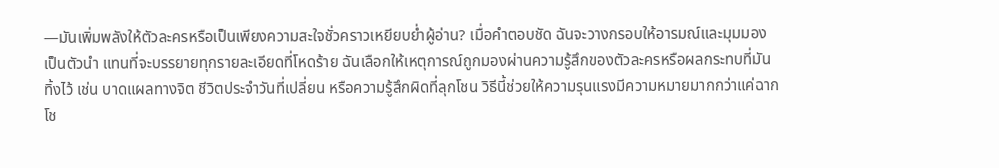—มันเพิ่มพลังให้ตัวละครหรือเป็นเพียงความสะใจชั่วคราวเหยียบย่ำผู้อ่าน? เมื่อคำตอบชัด ฉันจะวางกรอบให้อารมณ์และมุมมองเป็นตัวนำ แทนที่จะบรรยายทุกรายละเอียดที่โหดร้าย ฉันเลือกให้เหตุการณ์ถูกมองผ่านความรู้สึกของตัวละครหรือผลกระทบที่มันทิ้งไว้ เช่น บาดแผลทางจิต ชีวิตประจำวันที่เปลี่ยน หรือความรู้สึกผิดที่ลุกโชน วิธีนี้ช่วยให้ความรุนแรงมีความหมายมากกว่าแค่ฉากโช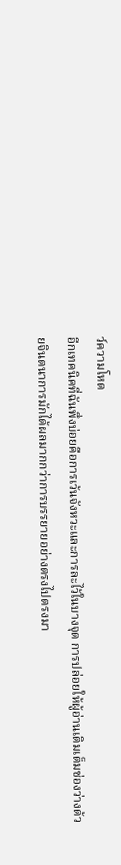ว์ความโหด
อีกเทคนิคที่ฉันพึ่งบ่อยคือการเว้นจังหวะและการละไว้ในบางจุด การปล่อยให้ผู้อ่านเติมเต็มช่องว่างด้วยจินตนาการมักได้ผลมากกว่าการบรรยายอย่างตรงไปตรงมา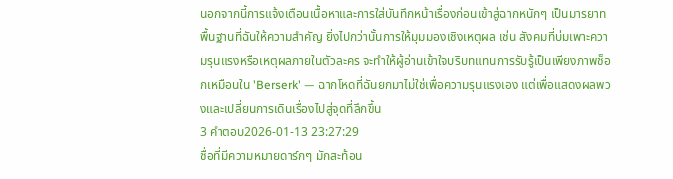นอกจากนี้การแจ้งเตือนเนื้อหาและการใส่บันทึกหน้าเรื่องก่อนเข้าสู่ฉากหนักๆ เป็นมารยาทพื้นฐานที่ฉันให้ความสำคัญ ยิ่งไปกว่านั้นการให้มุมมองเชิงเหตุผล เช่น สังคมที่บ่มเพาะความรุนแรงหรือเหตุผลภายในตัวละคร จะทำให้ผู้อ่านเข้าใจบริบทแทนการรับรู้เป็นเพียงภาพช็อกเหมือนใน 'Berserk' — ฉากโหดที่ฉันยกมาไม่ใช่เพื่อความรุนแรงเอง แต่เพื่อแสดงผลพวงและเปลี่ยนการเดินเรื่องไปสู่จุดที่ลึกขึ้น
3 คำตอบ2026-01-13 23:27:29
ชื่อที่มีความหมายดาร์กๆ มักสะท้อน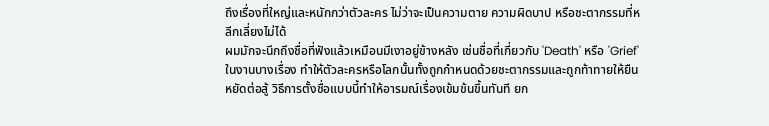ถึงเรื่องที่ใหญ่และหนักกว่าตัวละคร ไม่ว่าจะเป็นความตาย ความผิดบาป หรือชะตากรรมที่หลีกเลี่ยงไม่ได้
ผมมักจะนึกถึงชื่อที่ฟังแล้วเหมือนมีเงาอยู่ข้างหลัง เช่นชื่อที่เกี่ยวกับ 'Death' หรือ 'Grief' ในงานบางเรื่อง ทำให้ตัวละครหรือโลกนั้นทั้งถูกกำหนดด้วยชะตากรรมและถูกท้าทายให้ยืนหยัดต่อสู้ วิธีการตั้งชื่อแบบนี้ทำให้อารมณ์เรื่องเข้มข้นขึ้นทันที ยก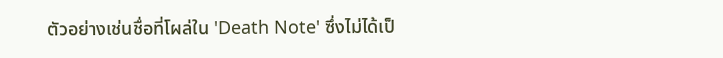ตัวอย่างเช่นชื่อที่โผล่ใน 'Death Note' ซึ่งไม่ได้เป็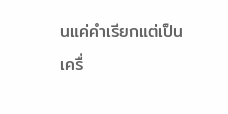นแค่คำเรียกแต่เป็นเครื่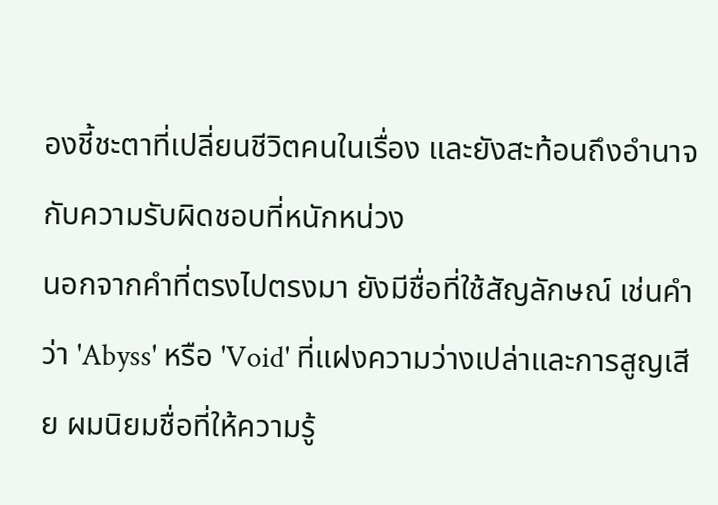องชี้ชะตาที่เปลี่ยนชีวิตคนในเรื่อง และยังสะท้อนถึงอำนาจกับความรับผิดชอบที่หนักหน่วง
นอกจากคำที่ตรงไปตรงมา ยังมีชื่อที่ใช้สัญลักษณ์ เช่นคำว่า 'Abyss' หรือ 'Void' ที่แฝงความว่างเปล่าและการสูญเสีย ผมนิยมชื่อที่ให้ความรู้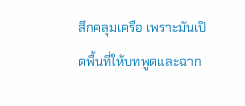สึกคลุมเครือ เพราะมันเปิดพื้นที่ให้บทพูดและฉาก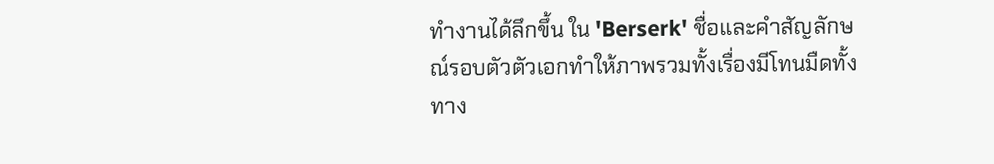ทำงานได้ลึกขึ้น ใน 'Berserk' ชื่อและคำสัญลักษณ์รอบตัวตัวเอกทำให้ภาพรวมทั้งเรื่องมีโทนมืดทั้งทาง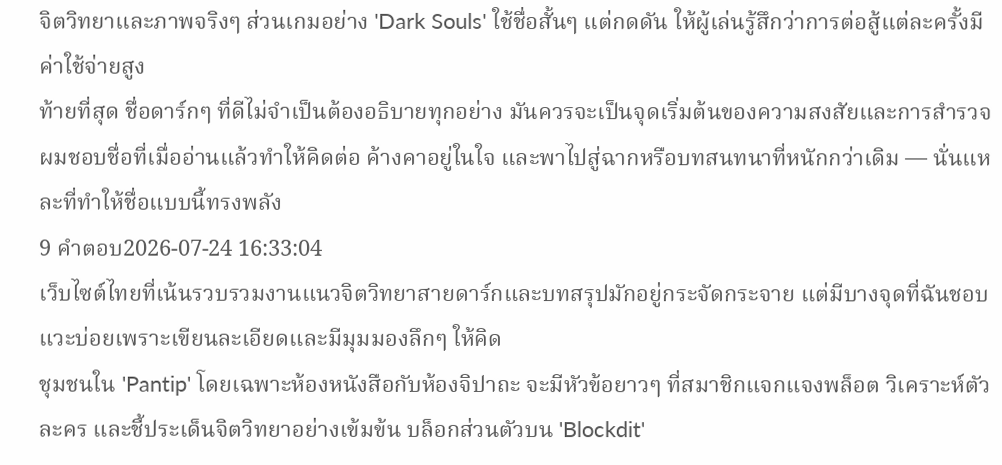จิตวิทยาและภาพจริงๆ ส่วนเกมอย่าง 'Dark Souls' ใช้ชื่อสั้นๆ แต่กดดัน ให้ผู้เล่นรู้สึกว่าการต่อสู้แต่ละครั้งมีค่าใช้จ่ายสูง
ท้ายที่สุด ชื่อดาร์กๆ ที่ดีไม่จำเป็นต้องอธิบายทุกอย่าง มันควรจะเป็นจุดเริ่มต้นของความสงสัยและการสำรวจ ผมชอบชื่อที่เมื่ออ่านแล้วทำให้คิดต่อ ค้างคาอยู่ในใจ และพาไปสู่ฉากหรือบทสนทนาที่หนักกว่าเดิม — นั่นแหละที่ทำให้ชื่อแบบนี้ทรงพลัง
9 คำตอบ2026-07-24 16:33:04
เว็บไซต์ไทยที่เน้นรวบรวมงานแนวจิตวิทยาสายดาร์กและบทสรุปมักอยู่กระจัดกระจาย แต่มีบางจุดที่ฉันชอบแวะบ่อยเพราะเขียนละเอียดและมีมุมมองลึกๆ ให้คิด
ชุมชนใน 'Pantip' โดยเฉพาะห้องหนังสือกับห้องจิปาถะ จะมีหัวข้อยาวๆ ที่สมาชิกแจกแจงพล็อต วิเคราะห์ตัวละคร และชี้ประเด็นจิตวิทยาอย่างเข้มข้น บล็อกส่วนตัวบน 'Blockdit'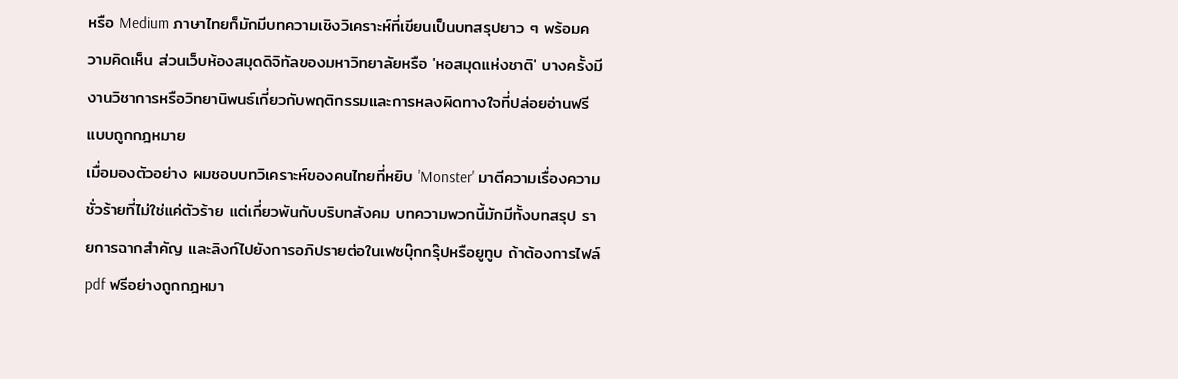หรือ Medium ภาษาไทยก็มักมีบทความเชิงวิเคราะห์ที่เขียนเป็นบทสรุปยาว ๆ พร้อมความคิดเห็น ส่วนเว็บห้องสมุดดิจิทัลของมหาวิทยาลัยหรือ 'หอสมุดแห่งชาติ' บางครั้งมีงานวิชาการหรือวิทยานิพนธ์เกี่ยวกับพฤติกรรมและการหลงผิดทางใจที่ปล่อยอ่านฟรีแบบถูกกฎหมาย
เมื่อมองตัวอย่าง ผมชอบบทวิเคราะห์ของคนไทยที่หยิบ 'Monster' มาตีความเรื่องความชั่วร้ายที่ไม่ใช่แค่ตัวร้าย แต่เกี่ยวพันกับบริบทสังคม บทความพวกนี้มักมีทั้งบทสรุป รายการฉากสำคัญ และลิงก์ไปยังการอภิปรายต่อในเฟซบุ๊กกรุ๊ปหรือยูทูบ ถ้าต้องการไฟล์ pdf ฟรีอย่างถูกกฎหมา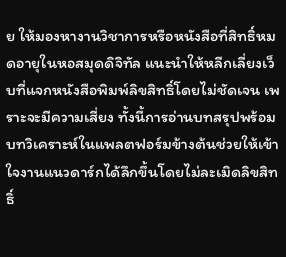ย ให้มองหางานวิชาการหรือหนังสือที่สิทธิ์หมดอายุในหอสมุดดิจิทัล แนะนำให้หลีกเลี่ยงเว็บที่แจกหนังสือพิมพ์ลิขสิทธิ์โดยไม่ชัดเจน เพราะจะมีความเสี่ยง ทั้งนี้การอ่านบทสรุปพร้อมบทวิเคราะห์ในแพลตฟอร์มข้างต้นช่วยให้เข้าใจงานแนวดาร์กได้ลึกขึ้นโดยไม่ละเมิดลิขสิทธิ์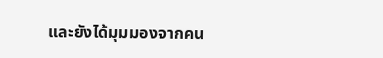และยังได้มุมมองจากคน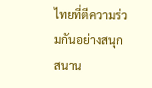ไทยที่ตีความร่วมกันอย่างสนุกสนาน